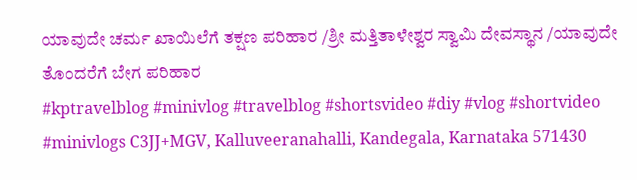ಯಾವುದೇ ಚರ್ಮ ಖಾಯಿಲೆಗೆ ತಕ್ಷಣ ಪರಿಹಾರ /ಶ್ರೀ ಮತ್ತಿತಾಳೇಶ್ವರ ಸ್ವಾಮಿ ದೇವಸ್ಥಾನ /ಯಾವುದೇ ತೊಂದರೆಗೆ ಬೇಗ ಪರಿಹಾರ
#kptravelblog #minivlog #travelblog #shortsvideo #diy #vlog #shortvideo #minivlogs C3JJ+MGV, Kalluveeranahalli, Kandegala, Karnataka 571430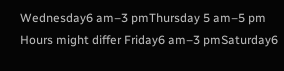Wednesday6 am–3 pmThursday 5 am–5 pm Hours might differ Friday6 am–3 pmSaturday6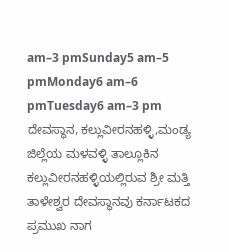am–3 pmSunday5 am–5 pmMonday6 am–6 pmTuesday6 am–3 pm ದೇವಸ್ಥಾನ, ಕಲ್ಲುವೀರನಹಳ್ಳಿ,ಮಂಡ್ಯ ಜಿಲ್ಲೆಯ ಮಳವಳ್ಳಿ ತಾಲ್ಲೂಕಿನ ಕಲ್ಲುವೀರನಹಳ್ಳಿಯಲ್ಲಿರುವ ಶ್ರೀ ಮತ್ತಿ ತಾಳೇಶ್ವರ ದೇವಸ್ಥಾನವು ಕರ್ನಾಟಕದ ಪ್ರಮುಖ ನಾಗ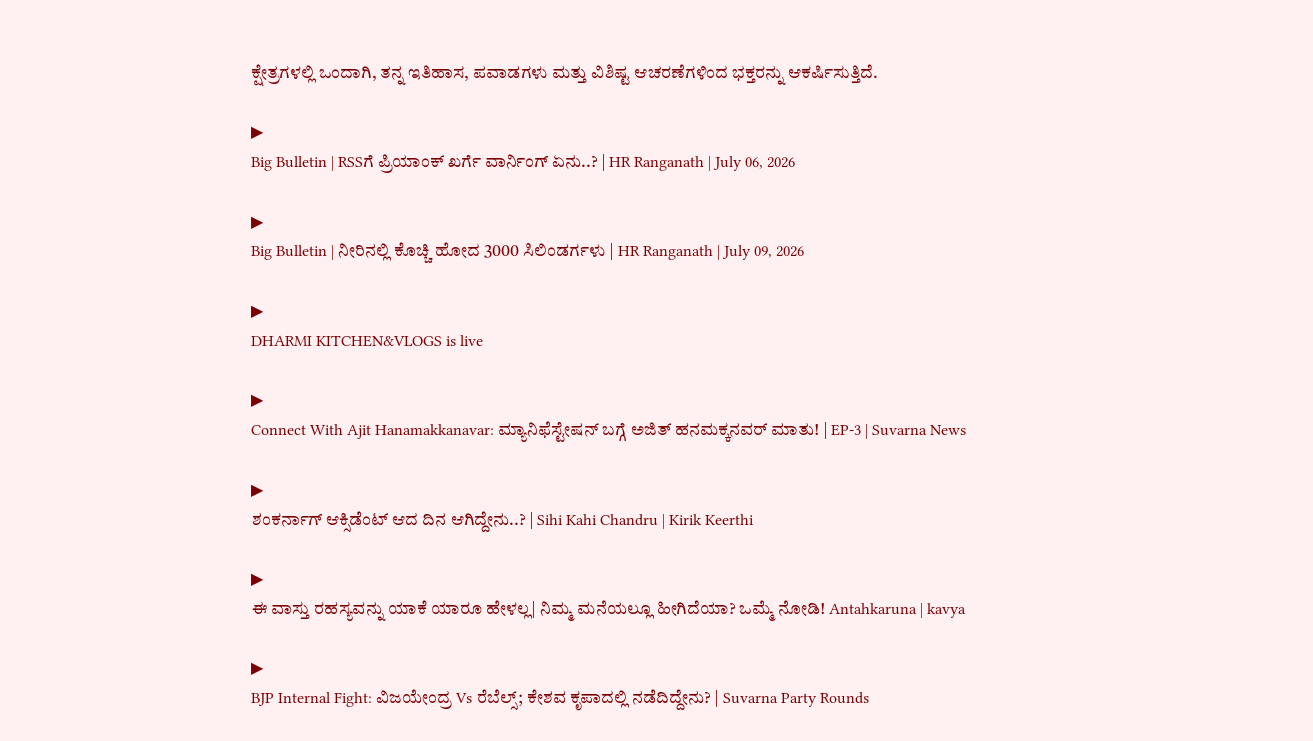ಕ್ಷೇತ್ರಗಳಲ್ಲಿ ಒಂದಾಗಿ, ತನ್ನ ಇತಿಹಾಸ, ಪವಾಡಗಳು ಮತ್ತು ವಿಶಿಷ್ಟ ಆಚರಣೆಗಳಿಂದ ಭಕ್ತರನ್ನು ಆಕರ್ಷಿಸುತ್ತಿದೆ.

▶
Big Bulletin | RSSಗೆ ಪ್ರಿಯಾಂಕ್ ಖರ್ಗೆ ವಾರ್ನಿಂಗ್ ಏನು..? | HR Ranganath | July 06, 2026

▶
Big Bulletin | ನೀರಿನಲ್ಲಿ ಕೊಚ್ಚಿ ಹೋದ 3000 ಸಿಲಿಂಡರ್ಗಳು | HR Ranganath | July 09, 2026

▶
DHARMI KITCHEN&VLOGS is live

▶
Connect With Ajit Hanamakkanavar: ಮ್ಯಾನಿಫೆಸ್ಟೇಷನ್ ಬಗ್ಗೆ ಅಜಿತ್ ಹನಮಕ್ಕನವರ್ ಮಾತು! | EP-3 | Suvarna News

▶
ಶಂಕರ್ನಾಗ್ ಆಕ್ಸಿಡೆಂಟ್ ಆದ ದಿನ ಆಗಿದ್ದೇನು..? | Sihi Kahi Chandru | Kirik Keerthi

▶
ಈ ವಾಸ್ತು ರಹಸ್ಯವನ್ನು ಯಾಕೆ ಯಾರೂ ಹೇಳಲ್ಲ| ನಿಮ್ಮ ಮನೆಯಲ್ಲೂ ಹೀಗಿದೆಯಾ? ಒಮ್ಮೆ ನೋಡಿ! Antahkaruna | kavya

▶
BJP Internal Fight: ವಿಜಯೇಂದ್ರ Vs ರೆಬೆಲ್ಸ್; ಕೇಶವ ಕೃಪಾದಲ್ಲಿ ನಡೆದಿದ್ದೇನು? | Suvarna Party Rounds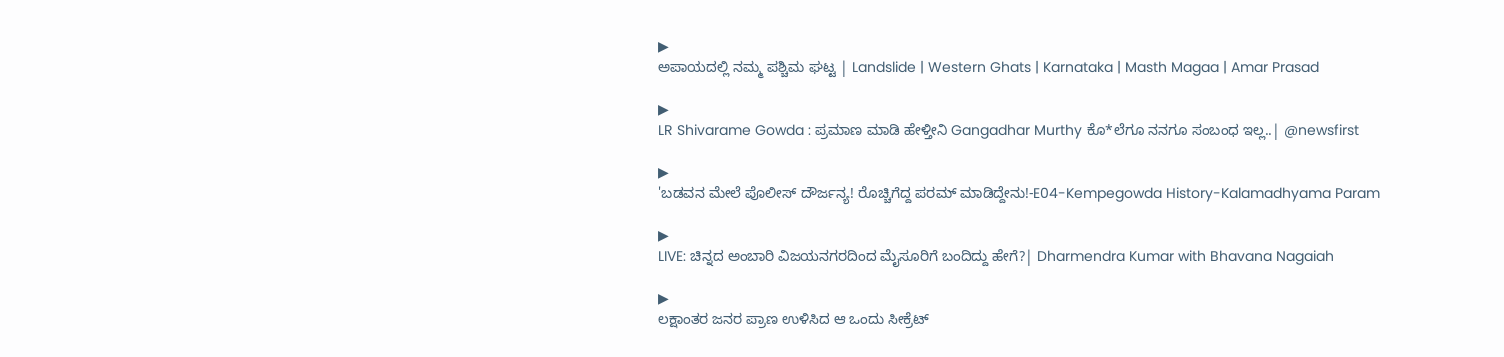▶
ಅಪಾಯದಲ್ಲಿ ನಮ್ಮ ಪಶ್ಚಿಮ ಘಟ್ಟ | Landslide | Western Ghats | Karnataka | Masth Magaa | Amar Prasad

▶
LR Shivarame Gowda : ಪ್ರಮಾಣ ಮಾಡಿ ಹೇಳ್ತೀನಿ Gangadhar Murthy ಕೊ*ಲೆಗೂ ನನಗೂ ಸಂಬಂಧ ಇಲ್ಲ..| @newsfirst

▶
'ಬಡವನ ಮೇಲೆ ಪೊಲೀಸ್ ದೌರ್ಜನ್ಯ! ರೊಚ್ಚಿಗೆದ್ದ ಪರಮ್ ಮಾಡಿದ್ದೇನು!-E04-Kempegowda History-Kalamadhyama Param

▶
LIVE: ಚಿನ್ನದ ಅಂಬಾರಿ ವಿಜಯನಗರದಿಂದ ಮೈಸೂರಿಗೆ ಬಂದಿದ್ದು ಹೇಗೆ?| Dharmendra Kumar with Bhavana Nagaiah

▶
ಲಕ್ಷಾಂತರ ಜನರ ಪ್ರಾಣ ಉಳಿಸಿದ ಆ ಒಂದು ಸೀಕ್ರೆಟ್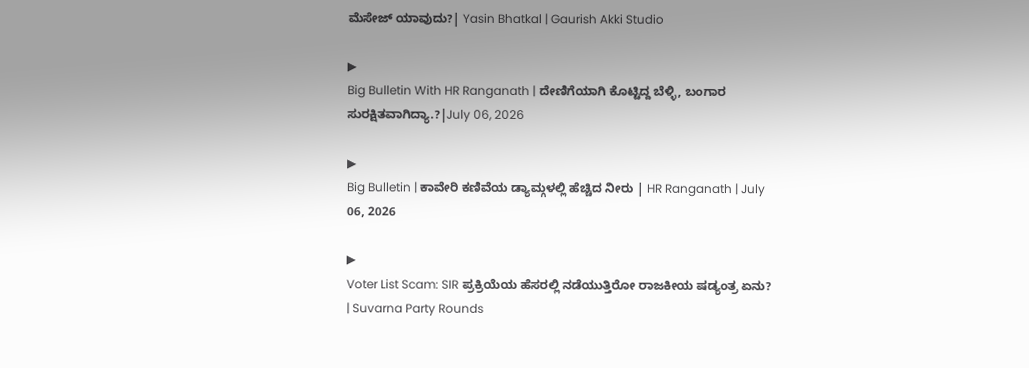ಮೆಸೇಜ್ ಯಾವುದು?| Yasin Bhatkal | Gaurish Akki Studio

▶
Big Bulletin With HR Ranganath | ದೇಣಿಗೆಯಾಗಿ ಕೊಟ್ಟಿದ್ದ ಬೆಳ್ಳಿ, ಬಂಗಾರ ಸುರಕ್ಷಿತವಾಗಿದ್ಯಾ.?|July 06, 2026

▶
Big Bulletin | ಕಾವೇರಿ ಕಣಿವೆಯ ಡ್ಯಾಮ್ಗಳಲ್ಲಿ ಹೆಚ್ಚಿದ ನೀರು | HR Ranganath | July 06, 2026

▶
Voter List Scam: SIR ಪ್ರಕ್ರಿಯೆಯ ಹೆಸರಲ್ಲಿ ನಡೆಯುತ್ತಿರೋ ರಾಜಕೀಯ ಷಡ್ಯಂತ್ರ ಏನು? | Suvarna Party Rounds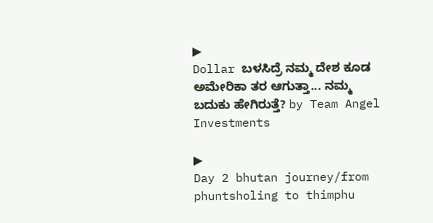▶
Dollar ಬಳಸಿದ್ರೆ ನಮ್ಮ ದೇಶ ಕೂಡ ಅಮೇರಿಕಾ ತರ ಆಗುತ್ತಾ... ನಮ್ಮ ಬದುಕು ಹೇಗಿರುತ್ತೆ? by Team Angel Investments

▶
Day 2 bhutan journey/from phuntsholing to thimphu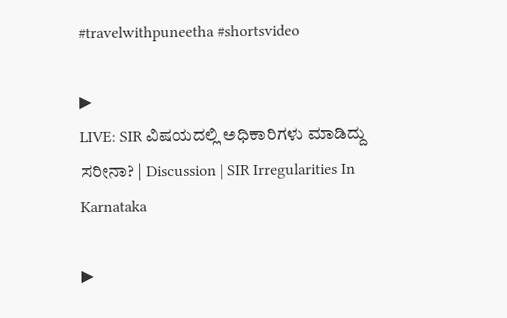#travelwithpuneetha #shortsvideo

▶
LIVE: SIR ವಿಷಯದಲ್ಲಿ ಅಧಿಕಾರಿಗಳು ಮಾಡಿದ್ದು ಸರೀನಾ? | Discussion | SIR Irregularities In Karnataka

▶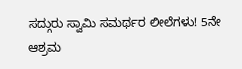ಸದ್ಗುರು ಸ್ವಾಮಿ ಸಮರ್ಥರ ಲೀಲೆಗಳು! 5ನೇ ಆಶ್ರಮ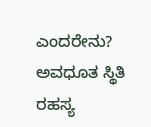ಎಂದರೇನು? ಅವಧೂತ ಸ್ಥಿತಿ ರಹಸ್ಯ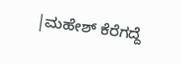|ಮಹೇಶ್ ಕೆರೆಗದ್ದೆ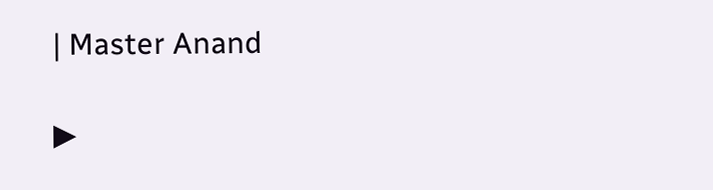| Master Anand

▶